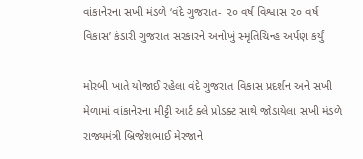વાંકાનેરના સખી મંડળે ‘વંદે ગુજરાત- ૨૦ વર્ષ વિશ્વાસ ૨૦ વર્ષ વિકાસ’ કંડારી ગુજરાત સરકારને અનોખું સ્મૃતિચિન્હ અર્પણ કર્યું

મોરબી ખાતે યોજાઈ રહેલા વંદે ગુજરાત વિકાસ પ્રદર્શન અને સખી મેળામાં વાંકાનેરના મીટ્ટી આર્ટ ક્લે પ્રોડક્ટ સાથે જોડાયેલા સખી મંડળે રાજ્યમંત્રી બ્રિજેશભાઈ મેરજાને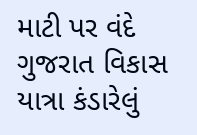માટી પર વંદે ગુજરાત વિકાસ યાત્રા કંડારેલું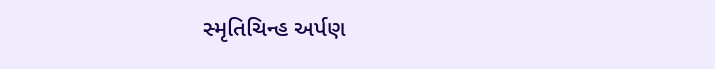સ્મૃતિચિન્હ અર્પણ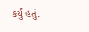કર્યું હતું.